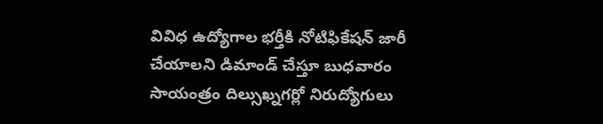వివిధ ఉద్యోగాల భర్తీకి నోటిఫికేషన్ జారీ చేయాలని డిమాండ్ చేస్తూ బుధవారం సాయంత్రం దిల్సుఖ్నగర్లో నిరుద్యోగులు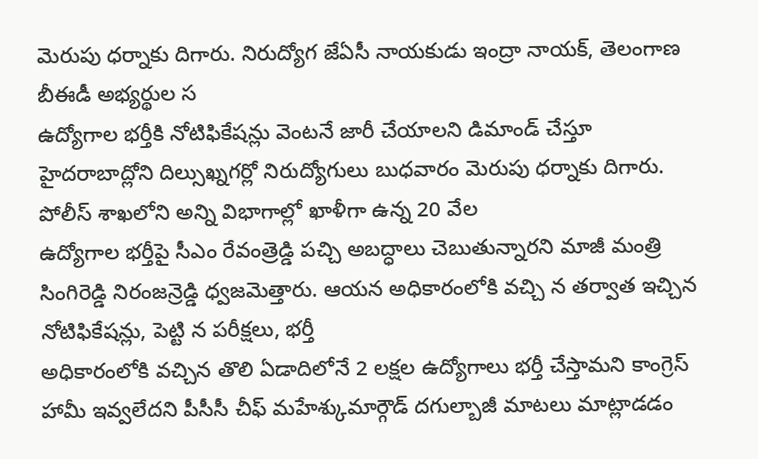మెరుపు ధర్నాకు దిగారు. నిరుద్యోగ జేఏసీ నాయకుడు ఇంద్రా నాయక్, తెలంగాణ బీఈడీ అభ్యర్థుల స
ఉద్యోగాల భర్తీకి నోటిఫికేషన్లు వెంటనే జారీ చేయాలని డిమాండ్ చేస్తూ హైదరాబాద్లోని దిల్సుఖ్నగర్లో నిరుద్యోగులు బుధవారం మెరుపు ధర్నాకు దిగారు. పోలీస్ శాఖలోని అన్ని విభాగాల్లో ఖాళీగా ఉన్న 20 వేల
ఉద్యోగాల భర్తీపై సీఎం రేవంత్రెడ్డి పచ్చి అబద్ధాలు చెబుతున్నారని మాజీ మంత్రి సింగిరెడ్డి నిరంజన్రెడ్డి ధ్వజమెత్తారు. ఆయన అధికారంలోకి వచ్చి న తర్వాత ఇచ్చిన నోటిఫికేషన్లు, పెట్టి న పరీక్షలు, భర్తీ
అధికారంలోకి వచ్చిన తొలి ఏడాదిలోనే 2 లక్షల ఉద్యోగాలు భర్తీ చేస్తామని కాంగ్రెస్ హామీ ఇవ్వలేదని పీసీసీ చీఫ్ మహేశ్కుమార్గౌడ్ దగుల్బాజీ మాటలు మాట్లాడడం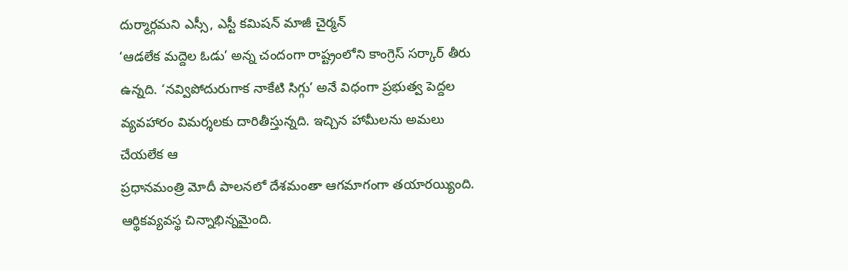దుర్మార్గమని ఎస్సీ, ఎస్టీ కమిషన్ మాజీ చైర్మన్
‘ఆడలేక మద్దెల ఓడు’ అన్న చందంగా రాష్ట్రంలోని కాంగ్రెస్ సర్కార్ తీరు ఉన్నది. ‘నవ్విపోదురుగాక నాకేటి సిగ్గు’ అనే విధంగా ప్రభుత్వ పెద్దల వ్యవహారం విమర్శలకు దారితీస్తున్నది. ఇచ్చిన హామీలను అమలు చేయలేక ఆ
ప్రధానమంత్రి మోదీ పాలనలో దేశమంతా ఆగమాగంగా తయారయ్యింది. ఆర్థికవ్యవస్థ చిన్నాభిన్నమైంది.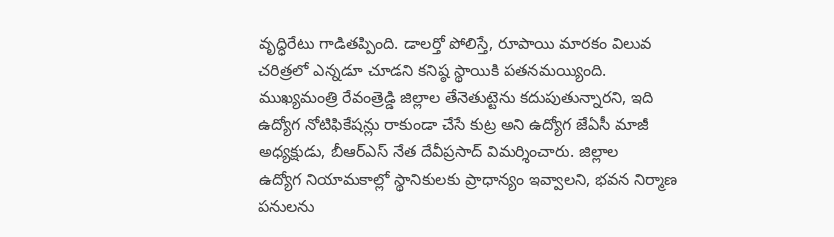వృద్ధిరేటు గాడితప్పింది. డాలర్తో పోలిస్తే, రూపాయి మారకం విలువ చరిత్రలో ఎన్నడూ చూడని కనిష్ఠ స్థాయికి పతనమయ్యింది.
ముఖ్యమంత్రి రేవంత్రెడ్డి జిల్లాల తేనెతుట్టెను కదుపుతున్నారని, ఇది ఉద్యోగ నోటిఫికేషన్లు రాకుండా చేసే కుట్ర అని ఉద్యోగ జేఏసీ మాజీ అధ్యక్షుడు, బీఆర్ఎస్ నేత దేవీప్రసాద్ విమర్శించారు. జిల్లాల
ఉద్యోగ నియామకాల్లో స్థానికులకు ప్రాధాన్యం ఇవ్వాలని, భవన నిర్మాణ పనులను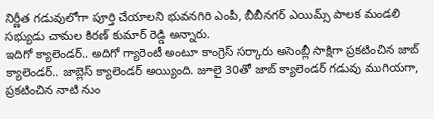నిర్ణీత గడువులోగా పూర్తి చేయాలని భువనగిరి ఎంపీ, బీబీనగర్ ఎయిమ్స్ పాలక మండలి సభ్యుడు చామల కిరణ్ కుమార్ రెడ్డి అన్నారు.
ఇదిగో క్యాలెండర్.. అదిగో గ్యారెంటీ అంటూ కాంగ్రెస్ సర్కారు అసెంబ్లీ సాక్షిగా ప్రకటించిన జాబ్ క్యాలెండర్.. జాబ్లెస్ క్యాలెండర్ అయ్యింది. జూలై 30తో జాబ్ క్యాలెండర్ గడువు ముగియగా, ప్రకటించిన నాటి నుం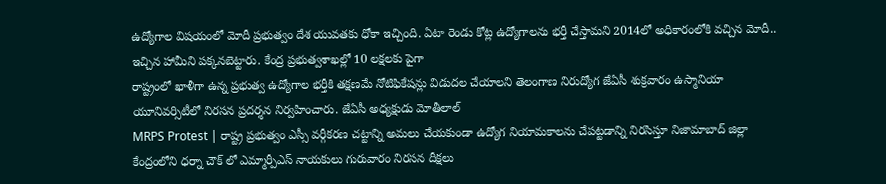ఉద్యోగాల విషయంలో మోదీ ప్రభుత్వం దేశ యువతకు ధోకా ఇచ్చింది. ఏటా రెండు కోట్ల ఉద్యోగాలను భర్తీ చేస్తామని 2014లో అధికారంలోకి వచ్చిన మోదీ.. ఇచ్చిన హామీని పక్కనబెట్టారు. కేంద్ర ప్రభుత్వశాఖల్లో 10 లక్షలకు పైగా
రాష్ట్రంలో ఖాళీగా ఉన్న ప్రభుత్వ ఉద్యోగాల భర్తీకి తక్షణమే నోటిఫికేషన్లు విడుదల చేయాలని తెలంగాణ నిరుద్యోగ జేఏసీ శుక్రవారం ఉస్మానియా యూనివర్సిటీలో నిరసన ప్రదర్శన నిర్వహించారు. జేఏసీ అధ్యక్షుడు మోతీలాల్
MRPS Protest | రాష్ట్ర ప్రభుత్వం ఎస్సీ వర్గీకరణ చట్టాన్ని అమలు చేయకుండా ఉద్యోగ నియామకాలను చేపట్టడాన్ని నిరసిస్తూ నిజామాబాద్ జిల్లా కేంద్రంలోని ధర్నా చౌక్ లో ఎమ్మార్పీఎస్ నాయకులు గురువారం నిరసన దీక్షలు